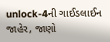unlock-4ની ગાઈડલાઈન જાહેર, જાણો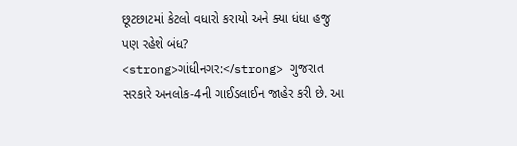છૂટછાટમાં કેટલો વધારો કરાયો અને ક્યા ધંધા હજુ પણ રહેશે બંધ?
<strong>ગાંધીનગર:</strong> ગુજરાત સરકારે અનલોક-4ની ગાઈડલાઈન જાહેર કરી છે. આ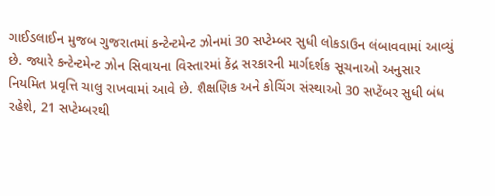ગાઈડલાઈન મુજબ ગુજરાતમાં કન્ટેન્ટમેન્ટ ઝોનમાં 30 સપ્ટેમ્બર સુધી લોકડાઉન લંબાવવામાં આવ્યું છે. જ્યારે કન્ટેન્ટમેન્ટ ઝોન સિવાયના વિસ્તારમાં કેંદ્ર સરકારની માર્ગદર્શક સૂચનાઓ અનુસાર નિયમિત પ્રવૃત્તિ ચાલુ રાખવામાં આવે છે. શૈક્ષણિક અને કોચિંગ સંસ્થાઓ 30 સપ્ટેંબર સુધી બંધ રહેશે, 21 સપ્ટેમ્બરથી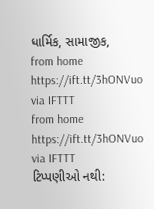ધાર્મિક, સામાજીક,
from home https://ift.tt/3hONVuo
via IFTTT
from home https://ift.tt/3hONVuo
via IFTTT
ટિપ્પણીઓ નથી: